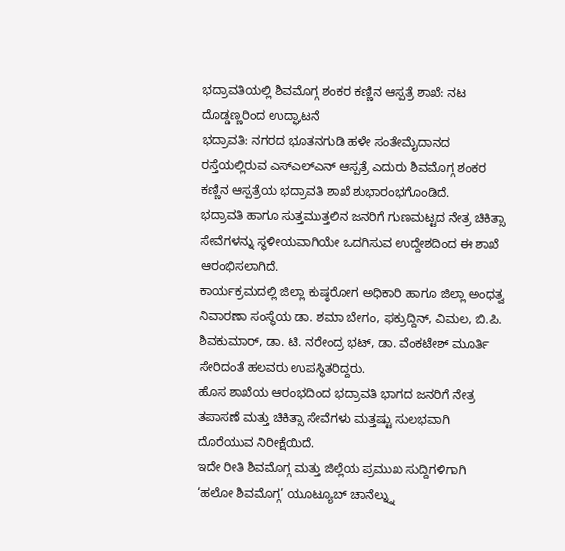ಭದ್ರಾವತಿಯಲ್ಲಿ ಶಿವಮೊಗ್ಗ ಶಂಕರ ಕಣ್ಣಿನ ಆಸ್ಪತ್ರೆ ಶಾಖೆ: ನಟ ದೊಡ್ಡಣ್ಣರಿಂದ ಉದ್ಘಾಟನೆ
ಭದ್ರಾವತಿ: ನಗರದ ಭೂತನಗುಡಿ ಹಳೇ ಸಂತೇಮೈದಾನದ ರಸ್ತೆಯಲ್ಲಿರುವ ಎಸ್ಎಲ್ಎನ್ ಆಸ್ಪತ್ರೆ ಎದುರು ಶಿವಮೊಗ್ಗ ಶಂಕರ ಕಣ್ಣಿನ ಆಸ್ಪತ್ರೆಯ ಭದ್ರಾವತಿ ಶಾಖೆ ಶುಭಾರಂಭಗೊಂಡಿದೆ.
ಭದ್ರಾವತಿ ಹಾಗೂ ಸುತ್ತಮುತ್ತಲಿನ ಜನರಿಗೆ ಗುಣಮಟ್ಟದ ನೇತ್ರ ಚಿಕಿತ್ಸಾ ಸೇವೆಗಳನ್ನು ಸ್ಥಳೀಯವಾಗಿಯೇ ಒದಗಿಸುವ ಉದ್ದೇಶದಿಂದ ಈ ಶಾಖೆ ಆರಂಭಿಸಲಾಗಿದೆ.
ಕಾರ್ಯಕ್ರಮದಲ್ಲಿ ಜಿಲ್ಲಾ ಕುಷ್ಠರೋಗ ಅಧಿಕಾರಿ ಹಾಗೂ ಜಿಲ್ಲಾ ಅಂಧತ್ವ ನಿವಾರಣಾ ಸಂಸ್ಥೆಯ ಡಾ. ಶಮಾ ಬೇಗಂ, ಫಕ್ರುದ್ದಿನ್, ವಿಮಲ, ಬಿ.ಪಿ. ಶಿವಕುಮಾರ್, ಡಾ. ಟಿ. ನರೇಂದ್ರ ಭಟ್, ಡಾ. ವೆಂಕಟೇಶ್ ಮೂರ್ತಿ ಸೇರಿದಂತೆ ಹಲವರು ಉಪಸ್ಥಿತರಿದ್ದರು.
ಹೊಸ ಶಾಖೆಯ ಆರಂಭದಿಂದ ಭದ್ರಾವತಿ ಭಾಗದ ಜನರಿಗೆ ನೇತ್ರ ತಪಾಸಣೆ ಮತ್ತು ಚಿಕಿತ್ಸಾ ಸೇವೆಗಳು ಮತ್ತಷ್ಟು ಸುಲಭವಾಗಿ ದೊರೆಯುವ ನಿರೀಕ್ಷೆಯಿದೆ.
ಇದೇ ರೀತಿ ಶಿವಮೊಗ್ಗ ಮತ್ತು ಜಿಲ್ಲೆಯ ಪ್ರಮುಖ ಸುದ್ದಿಗಳಿಗಾಗಿ ‘ಹಲೋ ಶಿವಮೊಗ್ಗ’ ಯೂಟ್ಯೂಬ್ ಚಾನೆಲ್ನ್ನು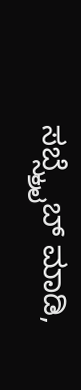ಸಬ್ಸ್ಕ್ರೈಬ್ ಮಾಡಿ,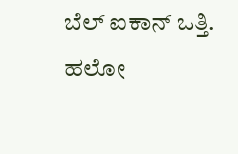ಬೆಲ್ ಐಕಾನ್ ಒತ್ತಿ.
ಹಲೋ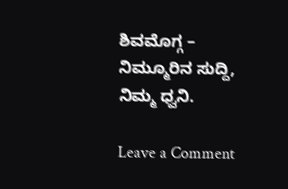ಶಿವಮೊಗ್ಗ – ನಿಮ್ಮೂರಿನ ಸುದ್ದಿ, ನಿಮ್ಮ ಧ್ವನಿ.

Leave a Comment